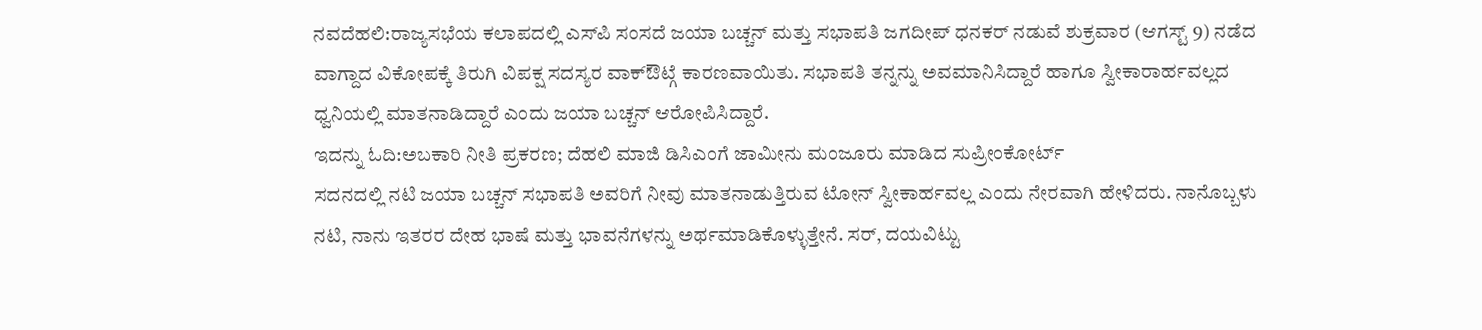ನವದೆಹಲಿ:ರಾಜ್ಯಸಭೆಯ ಕಲಾಪದಲ್ಲಿ ಎಸ್‌ಪಿ ಸಂಸದೆ ಜಯಾ ಬಚ್ಚನ್ ಮತ್ತು ಸಭಾಪತಿ ಜಗದೀಪ್ ಧನಕರ್ ನಡುವೆ ಶುಕ್ರವಾರ (ಆಗಸ್ಟ್ 9) ನಡೆದ ವಾಗ್ದಾದ ವಿಕೋಪಕ್ಕೆ ತಿರುಗಿ ವಿಪಕ್ಷ ಸದಸ್ಯರ ವಾಕ್ಔಟ್ಗೆ ಕಾರಣವಾಯಿತು. ಸಭಾಪತಿ ತನ್ನನ್ನು ಅವಮಾನಿಸಿದ್ದಾರೆ ಹಾಗೂ ಸ್ವೀಕಾರಾರ್ಹವಲ್ಲದ ಧ್ವನಿಯಲ್ಲಿ ಮಾತನಾಡಿದ್ದಾರೆ ಎಂದು ಜಯಾ ಬಚ್ಚನ್ ಆರೋಪಿಸಿದ್ದಾರೆ.
ಇದನ್ನು ಓದಿ:ಅಬಕಾರಿ ನೀತಿ ಪ್ರಕರಣ; ದೆಹಲಿ ಮಾಜಿ ಡಿಸಿಎಂಗೆ ಜಾಮೀನು ಮಂಜೂರು ಮಾಡಿದ ಸುಪ್ರೀಂಕೋರ್ಟ್
ಸದನದಲ್ಲಿ ನಟಿ ಜಯಾ ಬಚ್ಚನ್ ಸಭಾಪತಿ ಅವರಿಗೆ ನೀವು ಮಾತನಾಡುತ್ತಿರುವ ಟೋನ್ ಸ್ವೀಕಾರ್ಹವಲ್ಲ ಎಂದು ನೇರವಾಗಿ ಹೇಳಿದರು. ನಾನೊಬ್ಬಳು ನಟಿ, ನಾನು ಇತರರ ದೇಹ ಭಾಷೆ ಮತ್ತು ಭಾವನೆಗಳನ್ನು ಅರ್ಥಮಾಡಿಕೊಳ್ಳುತ್ತೇನೆ. ಸರ್, ದಯವಿಟ್ಟು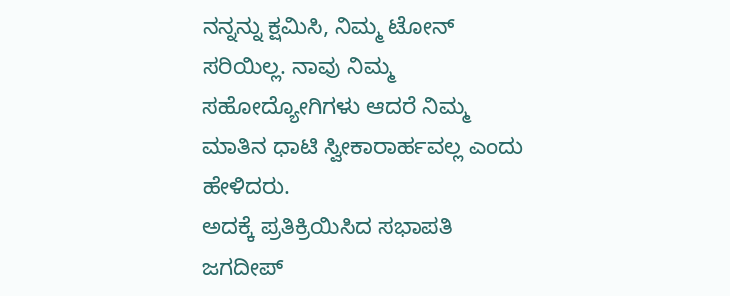ನನ್ನನ್ನು ಕ್ಷಮಿಸಿ, ನಿಮ್ಮ ಟೋನ್ ಸರಿಯಿಲ್ಲ. ನಾವು ನಿಮ್ಮ ಸಹೋದ್ಯೋಗಿಗಳು ಆದರೆ ನಿಮ್ಮ ಮಾತಿನ ಧಾಟಿ ಸ್ವೀಕಾರಾರ್ಹವಲ್ಲ ಎಂದು ಹೇಳಿದರು.
ಅದಕ್ಕೆ ಪ್ರತಿಕ್ರಿಯಿಸಿದ ಸಭಾಪತಿ ಜಗದೀಪ್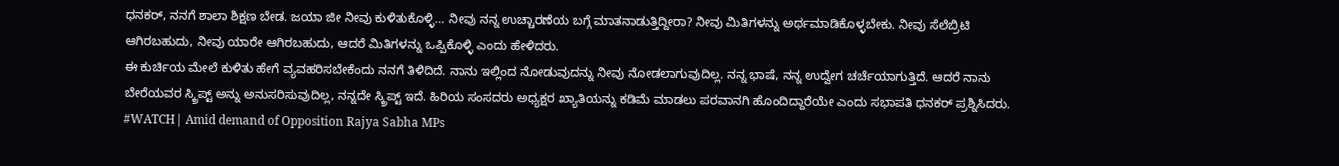ಧನಕರ್, ನನಗೆ ಶಾಲಾ ಶಿಕ್ಷಣ ಬೇಡ. ಜಯಾ ಜೀ ನೀವು ಕುಳಿತುಕೊಳ್ಳಿ… ನೀವು ನನ್ನ ಉಚ್ಚಾರಣೆಯ ಬಗ್ಗೆ ಮಾತನಾಡುತ್ತಿದ್ದೀರಾ? ನೀವು ಮಿತಿಗಳನ್ನು ಅರ್ಥಮಾಡಿಕೊಳ್ಳಬೇಕು. ನೀವು ಸೆಲೆಬ್ರಿಟಿ ಆಗಿರಬಹುದು, ನೀವು ಯಾರೇ ಆಗಿರಬಹುದು, ಆದರೆ ಮಿತಿಗಳನ್ನು ಒಪ್ಪಿಕೊಳ್ಳಿ ಎಂದು ಹೇಳಿದರು.
ಈ ಕುರ್ಚಿಯ ಮೇಲೆ ಕುಳಿತು ಹೇಗೆ ವ್ಯವಹರಿಸಬೇಕೆಂದು ನನಗೆ ತಿಳಿದಿದೆ. ನಾನು ಇಲ್ಲಿಂದ ನೋಡುವುದನ್ನು ನೀವು ನೋಡಲಾಗುವುದಿಲ್ಲ. ನನ್ನ ಭಾಷೆ, ನನ್ನ ಉದ್ವೇಗ ಚರ್ಚೆಯಾಗುತ್ತಿದೆ. ಆದರೆ ನಾನು ಬೇರೆಯವರ ಸ್ಕ್ರಿಪ್ಟ್ ಅನ್ನು ಅನುಸರಿಸುವುದಿಲ್ಲ, ನನ್ನದೇ ಸ್ಕ್ರಿಪ್ಟ್ ಇದೆ. ಹಿರಿಯ ಸಂಸದರು ಅಧ್ಯಕ್ಷರ ಖ್ಯಾತಿಯನ್ನು ಕಡಿಮೆ ಮಾಡಲು ಪರವಾನಗಿ ಹೊಂದಿದ್ದಾರೆಯೇ ಎಂದು ಸಭಾಪತಿ ಧನಕರ್ ಪ್ರಶ್ನಿಸಿದರು.
#WATCH| Amid demand of Opposition Rajya Sabha MPs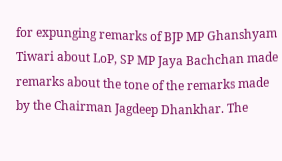for expunging remarks of BJP MP Ghanshyam Tiwari about LoP, SP MP Jaya Bachchan made remarks about the tone of the remarks made by the Chairman Jagdeep Dhankhar. The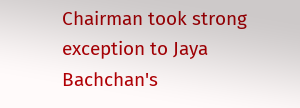Chairman took strong exception to Jaya Bachchan's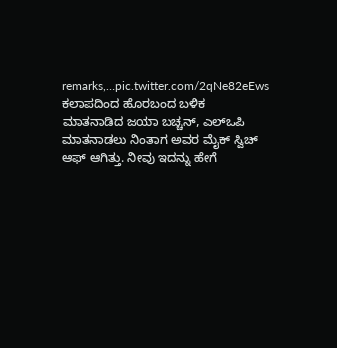remarks,…pic.twitter.com/2qNe82eEws
ಕಲಾಪದಿಂದ ಹೊರಬಂದ ಬಳಿಕ ಮಾತನಾಡಿದ ಜಯಾ ಬಚ್ಚನ್, ಎಲ್ಒಪಿ ಮಾತನಾಡಲು ನಿಂತಾಗ ಅವರ ಮೈಕ್ ಸ್ವಿಚ್ ಆಫ್ ಆಗಿತ್ತು. ನೀವು ಇದನ್ನು ಹೇಗೆ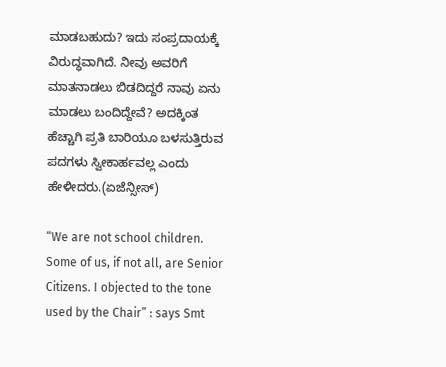ಮಾಡಬಹುದು? ಇದು ಸಂಪ್ರದಾಯಕ್ಕೆ ವಿರುದ್ಧವಾಗಿದೆ. ನೀವು ಅವರಿಗೆ ಮಾತನಾಡಲು ಬಿಡದಿದ್ದರೆ ನಾವು ಏನು ಮಾಡಲು ಬಂದಿದ್ದೇವೆ? ಅದಕ್ಕಿಂತ ಹೆಚ್ಚಾಗಿ ಪ್ರತಿ ಬಾರಿಯೂ ಬಳಸುತ್ತಿರುವ ಪದಗಳು ಸ್ವೀಕಾರ್ಹವಲ್ಲ ಎಂದು ಹೇಳೀದರು.(ಏಜೆನ್ಸೀಸ್)

“We are not school children. Some of us, if not all, are Senior Citizens. I objected to the tone used by the Chair” : says Smt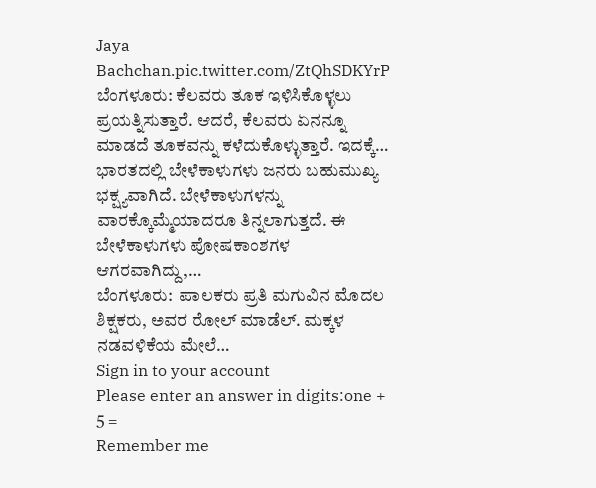Jaya Bachchan.pic.twitter.com/ZtQhSDKYrP
ಬೆಂಗಳೂರು: ಕೆಲವರು ತೂಕ ಇಳಿಸಿಕೊಳ್ಳಲು ಪ್ರಯತ್ನಿಸುತ್ತಾರೆ. ಆದರೆ, ಕೆಲವರು ಏನನ್ನೂ ಮಾಡದೆ ತೂಕವನ್ನು ಕಳೆದುಕೊಳ್ಳುತ್ತಾರೆ. ಇದಕ್ಕೆ…
ಭಾರತದಲ್ಲಿ ಬೇಳೆಕಾಳುಗಳು ಜನರು ಬಹುಮುಖ್ಯ ಭಕ್ಷ್ಯವಾಗಿದೆ. ಬೇಳೆಕಾಳುಗಳನ್ನು ವಾರಕ್ಕೊಮ್ಮೆಯಾದರೂ ತಿನ್ನಲಾಗುತ್ತದೆ. ಈ ಬೇಳೆಕಾಳುಗಳು ಪೋಷಕಾಂಶಗಳ ಆಗರವಾಗಿದ್ದು,…
ಬೆಂಗಳೂರು:  ಪಾಲಕರು ಪ್ರತಿ ಮಗುವಿನ ಮೊದಲ ಶಿಕ್ಷಕರು, ಅವರ ರೋಲ್ ಮಾಡೆಲ್. ಮಕ್ಕಳ ನಡವಳಿಕೆಯ ಮೇಲೆ…
Sign in to your account
Please enter an answer in digits:one + 5 =
Remember me